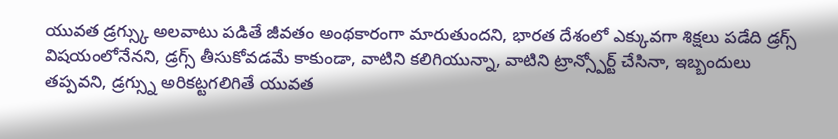యువత డ్రగ్స్కు అలవాటు పడితే జీవతం అంథకారంగా మారుతుందని, భారత దేశంలో ఎక్కువగా శిక్షలు పడేది డ్రగ్స్ విషయంలోనేనని, డ్రగ్స్ తీసుకోవడమే కాకుండా, వాటిని కలిగియున్నా, వాటిని ట్రాన్స్పోర్ట్ చేసినా, ఇబ్బందులు తప్పవని, డ్రగ్స్ను అరికట్టగలిగితే యువత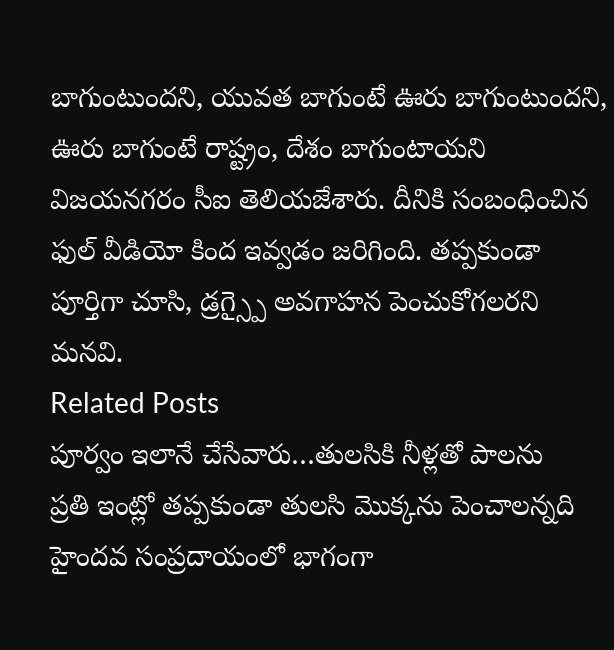బాగుంటుందని, యువత బాగుంటే ఊరు బాగుంటుందని, ఊరు బాగుంటే రాష్ట్రం, దేశం బాగుంటాయని విజయనగరం సీఐ తెలియజేశారు. దీనికి సంబంధించిన ఫుల్ వీడియో కింద ఇవ్వడం జరిగింది. తప్పకుండా పూర్తిగా చూసి, డ్రగ్స్పై అవగాహన పెంచుకోగలరని మనవి.
Related Posts
పూర్వం ఇలానే చేసేవారు…తులసికి నీళ్లతో పాలను
ప్రతి ఇంట్లో తప్పకుండా తులసి మొక్కను పెంచాలన్నది హైందవ సంప్రదాయంలో భాగంగా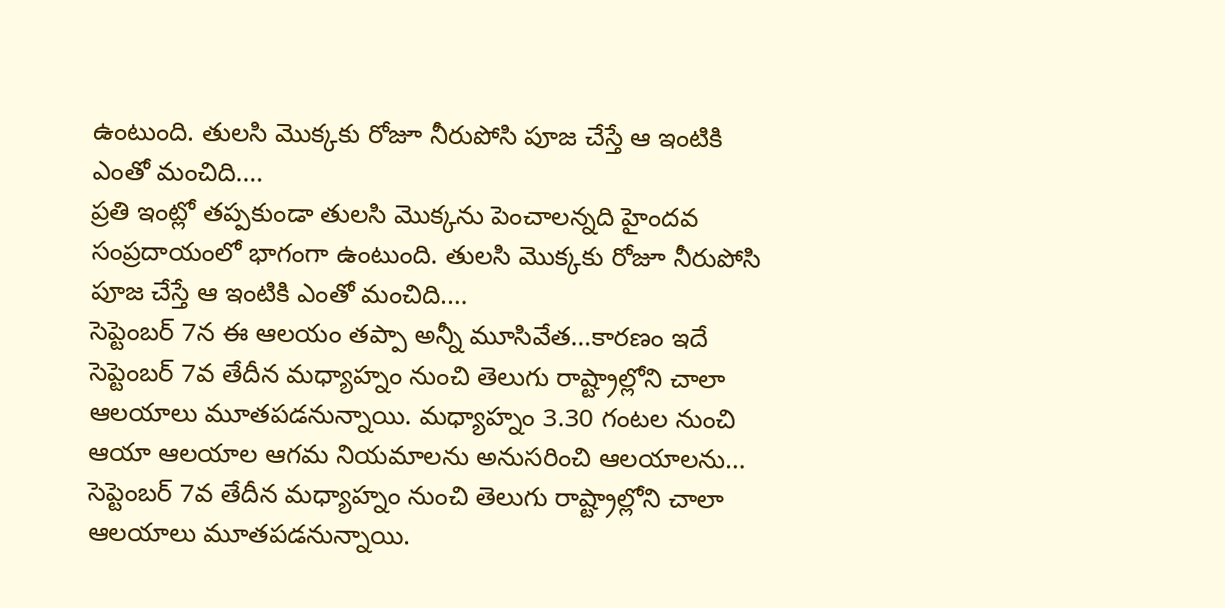ఉంటుంది. తులసి మొక్కకు రోజూ నీరుపోసి పూజ చేస్తే ఆ ఇంటికి ఎంతో మంచిది.…
ప్రతి ఇంట్లో తప్పకుండా తులసి మొక్కను పెంచాలన్నది హైందవ సంప్రదాయంలో భాగంగా ఉంటుంది. తులసి మొక్కకు రోజూ నీరుపోసి పూజ చేస్తే ఆ ఇంటికి ఎంతో మంచిది.…
సెప్టెంబర్ 7న ఈ ఆలయం తప్పా అన్నీ మూసివేత…కారణం ఇదే
సెప్టెంబర్ 7వ తేదీన మధ్యాహ్నం నుంచి తెలుగు రాష్ట్రాల్లోని చాలా ఆలయాలు మూతపడనున్నాయి. మధ్యాహ్నం 3.30 గంటల నుంచి ఆయా ఆలయాల ఆగమ నియమాలను అనుసరించి ఆలయాలను…
సెప్టెంబర్ 7వ తేదీన మధ్యాహ్నం నుంచి తెలుగు రాష్ట్రాల్లోని చాలా ఆలయాలు మూతపడనున్నాయి.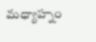మధ్యాహ్నం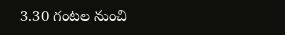3.30 గంటల నుంచి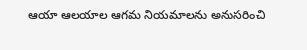ఆయా ఆలయాల ఆగమ నియమాలను అనుసరించి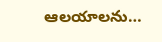ఆలయాలను…